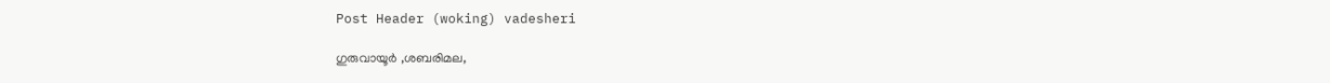Post Header (woking) vadesheri

ഗുരുവായൂർ ,ശബരിമല,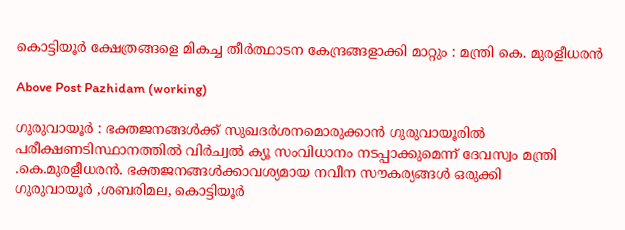കൊട്ടിയൂർ ക്ഷേത്രങ്ങളെ മികച്ച തീർത്ഥാടന കേന്ദ്രങ്ങളാക്കി മാറ്റും : മന്ത്രി കെ. മുരളീധരൻ

Above Post Pazhidam (working)

ഗുരുവായൂർ : ഭക്തജനങ്ങൾക്ക് സുഖദർശനമൊരുക്കാൻ ഗുരുവായൂരിൽ പരീക്ഷണടിസ്ഥാനത്തിൽ വിർച്വൽ ക്യൂ സംവിധാനം നടപ്പാക്കുമെന്ന് ദേവസ്വം മന്ത്രി .കെ.മുരളീധരൻ. ഭക്തജനങ്ങൾക്കാവശ്യമായ നവീന സൗകര്യങ്ങൾ ഒരുക്കി
ഗുരുവായൂർ ,ശബരിമല, കൊട്ടിയൂർ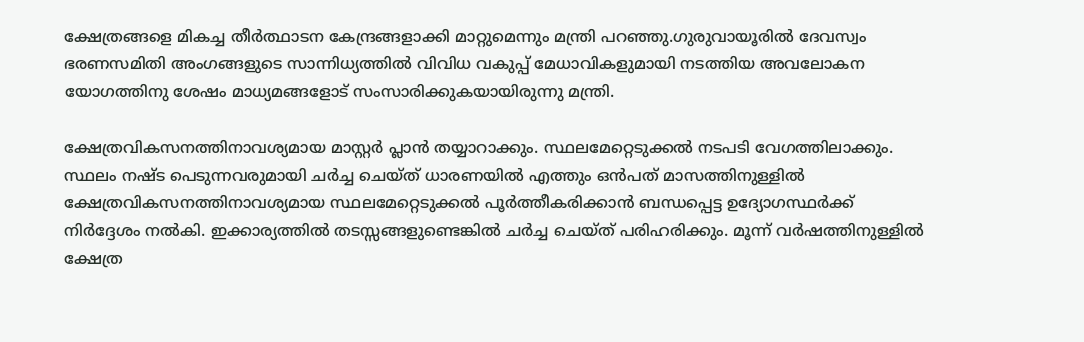ക്ഷേത്രങ്ങളെ മികച്ച തീർത്ഥാടന കേന്ദ്രങ്ങളാക്കി മാറ്റുമെന്നും മന്ത്രി പറഞ്ഞു.ഗുരുവായൂരിൽ ദേവസ്വം ഭരണസമിതി അംഗങ്ങളുടെ സാന്നിധ്യത്തിൽ വിവിധ വകുപ്പ് മേധാവികളുമായി നടത്തിയ അവലോകന യോഗത്തിനു ശേഷം മാധ്യമങ്ങളോട് സംസാരിക്കുകയായിരുന്നു മന്ത്രി.

ക്ഷേത്രവികസനത്തിനാവശ്യമായ മാസ്റ്റർ പ്ലാൻ തയ്യാറാക്കും. സ്ഥലമേറ്റെടുക്കൽ നടപടി വേഗത്തിലാക്കും. സ്ഥലം നഷ്ട പെടുന്നവരുമായി ചർച്ച ചെയ്ത് ധാരണയിൽ എത്തും ഒൻപത് മാസത്തിനുള്ളിൽ ക്ഷേത്രവികസനത്തിനാവശ്യമായ സ്ഥലമേറ്റെടുക്കൽ പൂർത്തീകരിക്കാൻ ബന്ധപ്പെട്ട ഉദ്യോഗസ്ഥർക്ക് നിർദ്ദേശം നൽകി. ഇക്കാര്യത്തിൽ തടസ്സങ്ങളുണ്ടെങ്കിൽ ചർച്ച ചെയ്ത് പരിഹരിക്കും. മൂന്ന് വർഷത്തിനുള്ളിൽ ക്ഷേത്ര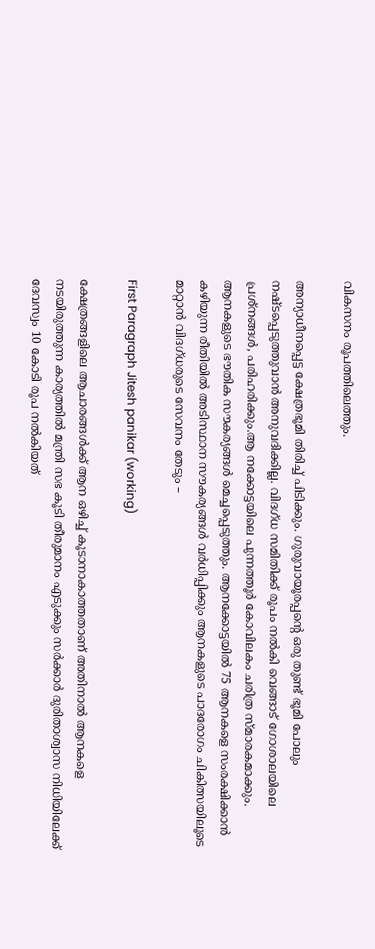വികസനം രൂപത്തിലെത്തും.

അന്യാധീനപ്പെട്ട ക്ഷേത്രഭൂമി തിരിച്ച് പിടിക്കും. ഗുരുവായൂരപ്പൻ്റെ ഒരു തുണ്ട് ഭൂമി പോലും നഷ്ടപ്പെടുത്തുവാൻ അനുവദിക്കില്ല. വിദഗ്ധ സമിതിക്ക് രൂപം നൽകി വെങ്ങാട് ഗോശാലയിലെ പ്രശ്നങ്ങൾ, പരിഹരിക്കും.ആ നക്കോട്ടയിലെ പുന്നത്തൂർ കോവിലകം ചരിത്ര സ്മാരകമാക്കും. ആനകളുടെ ഭൗതിക സൗകര്യങ്ങൾ മെച്ചപ്പെടുത്തും. ആനക്കോട്ടയിൽ 75 ആനകളെ സംരക്ഷിക്കാൻ കഴിയുന്ന രീതിയിൽ അടിസ്ഥാന സൗകര്യങ്ങൾ വർധിപ്പിക്കും ആനകളുടെ പാദരോഗം ചികിത്സയിലൂടെ മാറ്റാൻ വിദഗ്ധരുടെ സേവനം തേടും –

First Paragraph Jitesh panikar (working)

ക്ഷേത്രങ്ങളിലെ ആചാരങ്ങൾക്ക് ആന ഒഴിച്ച് കൂടാനാകാത്തതാണ് അതിനാൽ ആനകളെ നടയിരുത്തുന്ന കാര്യത്തിൽ മന്ത്രി സഭ കൂടി തീരുമാനം എടുക്കും സർക്കാർ ദുരിതാശ്വാസ നിധിയിലേക്ക് ദേവസ്വം 10 കോടി രൂപ നൽകിയത്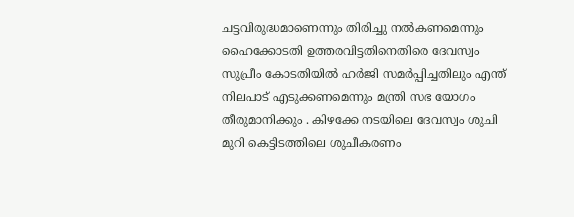ചട്ടവിരുദ്ധമാണെന്നും തിരിച്ചു നൽകണമെന്നും ഹൈക്കോടതി ഉത്തരവിട്ടതിനെതിരെ ദേവസ്വം സുപ്രീം കോടതിയിൽ ഹർജി സമർപ്പിച്ചതിലും എന്ത് നിലപാട് എടുക്കണമെന്നും മന്ത്രി സഭ യോഗം തീരുമാനിക്കും . കിഴക്കേ നടയിലെ ദേവസ്വം ശുചി മുറി കെട്ടിടത്തിലെ ശുചീകരണം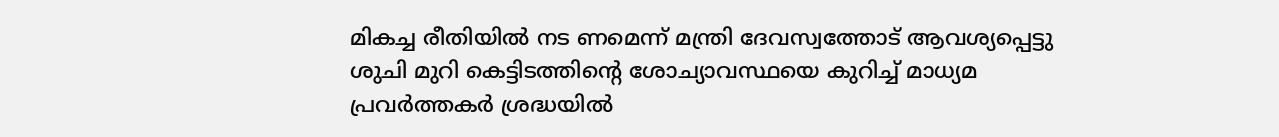മികച്ച രീതിയിൽ നട ണമെന്ന് മന്ത്രി ദേവസ്വത്തോട് ആവശ്യപ്പെട്ടു ശുചി മുറി കെട്ടിടത്തിന്റെ ശോച്യാവസ്ഥയെ കുറിച്ച് മാധ്യമ പ്രവർത്തകർ ശ്രദ്ധയിൽ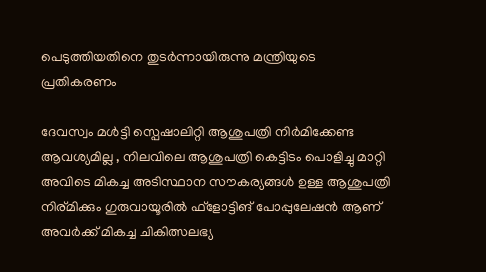പെടുത്തിയതിനെ തുടർന്നായിരുന്നു മന്ത്രിയുടെ പ്രതികരണം

ദേവസ്വം മൾട്ടി സ്പെഷാലിറ്റി ആശുപത്രി നിർമിക്കേണ്ട ആവശ്യമില്ല , നിലവിലെ ആശുപത്രി കെട്ടിടം പൊളിച്ചു മാറ്റി അവിടെ മികച്ച അടിസ്ഥാന സൗകര്യങ്ങൾ ഉള്ള ആശുപത്രി നിര്മിക്കും ഗുരുവായൂരിൽ ഫ്‌ളോട്ടിങ് പോപ്പുലേഷൻ ആണ് അവർക്ക് മികച്ച ചികിത്സലഭ്യ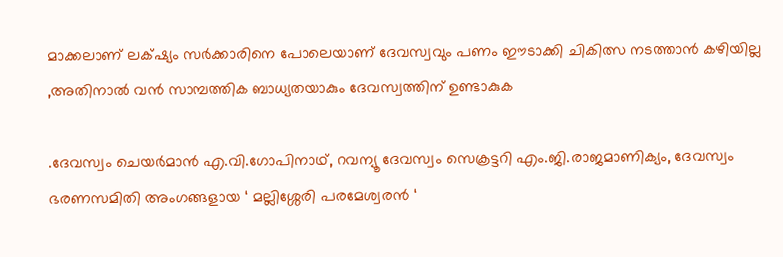മാക്കലാണ് ലക്‌ഷ്യം സർക്കാരിനെ പോലെയാണ് ദേവസ്വവും പണം ഈടാക്കി ചികിത്സ നടത്താൻ കഴിയില്ല ,അതിനാൽ വൻ സാമ്പത്തിക ബാധ്യതയാകും ദേവസ്വത്തിന് ഉണ്ടാകുക

.ദേവസ്വം ചെയർമാൻ എ.വി.ഗോപിനാഥ്, റവന്യൂ ദേവസ്വം സെക്രട്ടറി എം.ജി.രാജമാണിക്യം, ദേവസ്വം ഭരണസമിതി അംഗങ്ങളായ ‘ മല്ലിശ്ശേരി പരമേശ്വരൻ ‘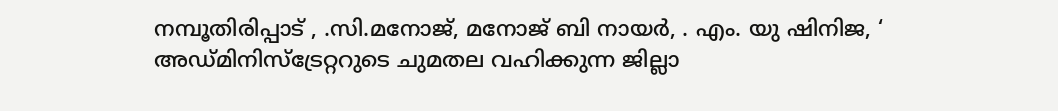നമ്പൂതിരിപ്പാട് , .സി.മനോജ്, മനോജ് ബി നായർ, . എം. യു ഷിനിജ, ‘ അഡ്മിനിസ്ട്രേറ്ററുടെ ചുമതല വഹിക്കുന്ന ജില്ലാ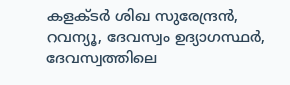കളക്ടർ ശിഖ സുരേന്ദ്രൻ, റവന്യൂ, ദേവസ്വം ഉദ്യാഗസ്ഥർ, ദേവസ്വത്തിലെ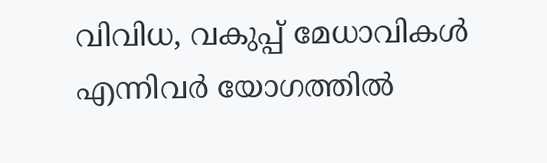വിവിധ, വകുപ്പ് മേധാവികൾ എന്നിവർ യോഗത്തിൽ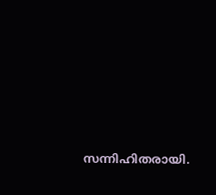സന്നിഹിതരായി.